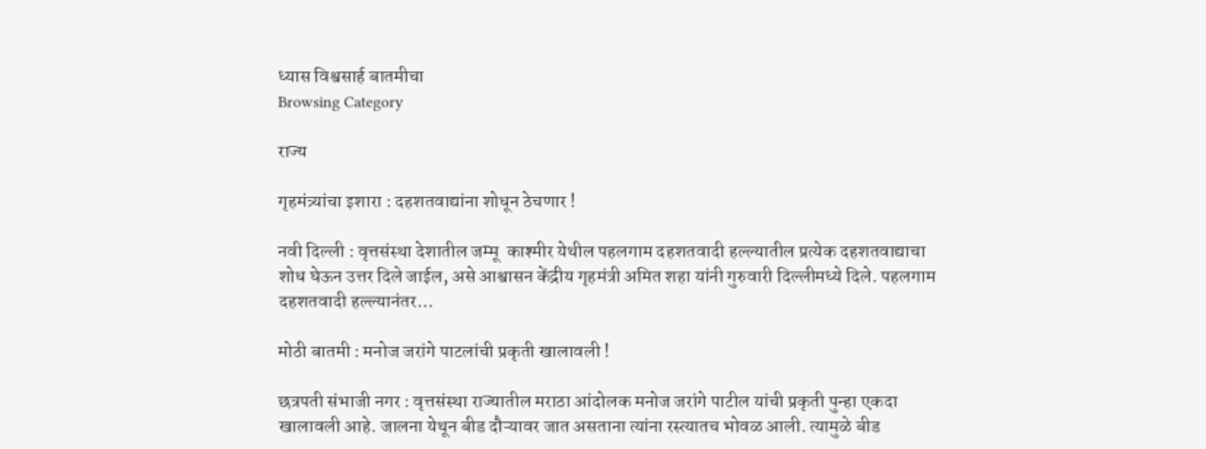ध्यास विश्वसार्ह बातमीचा
Browsing Category

राज्य

गृहमंत्र्यांचा इशारा : दहशतवाद्यांना शोधून ठेचणार !

नवी दिल्ली : वृत्तसंस्था देशातील जम्मू  काश्मीर येथील पहलगाम दहशतवादी हल्ल्यातील प्रत्येक दहशतवाद्याचा शोध घेऊन उत्तर दिले जाईल, असे आश्वासन केंद्रीय गृहमंत्री अमित शहा यांनी गुरुवारी दिल्लीमध्ये दिले. पहलगाम दहशतवादी हल्ल्यानंतर…

मोठी बातमी : मनोज जरांगे पाटलांची प्रकृती खालावली !

छत्रपती संभाजी नगर : वृत्तसंस्था राज्यातील मराठा आंदोलक मनोज जरांगे पाटील यांची प्रकृती पुन्हा एकदा खालावली आहे. जालना येथून बीड दौऱ्यावर जात असताना त्यांना रस्त्यातच भोवळ आली. त्यामुळे बीड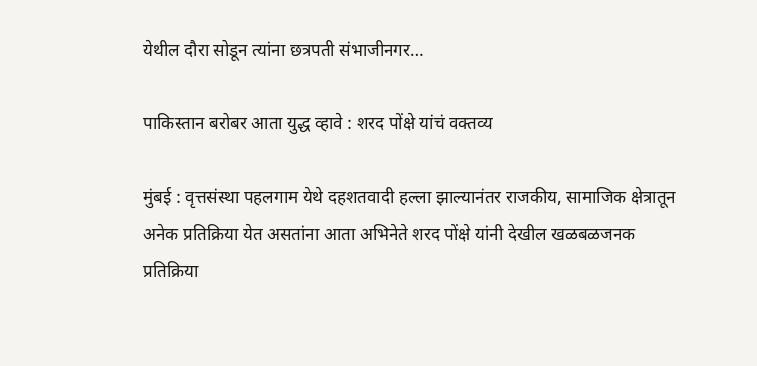येथील दौरा सोडून त्यांना छत्रपती संभाजीनगर…

पाकिस्तान बरोबर आता युद्ध व्हावे : शरद पोंक्षे यांचं वक्तव्य

मुंबई : वृत्तसंस्था पहलगाम येथे दहशतवादी हल्ला झाल्यानंतर राजकीय, सामाजिक क्षेत्रातून अनेक प्रतिक्रिया येत असतांना आता अभिनेते शरद पोंक्षे यांनी देखील खळबळजनक प्रतिक्रिया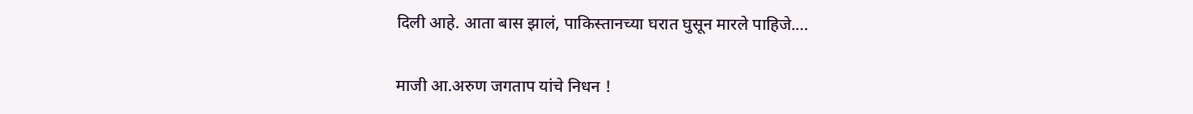दिली आहे. आता बास झालं, पाकिस्तानच्या घरात घुसून मारले पाहिजे.…

माजी आ.अरुण जगताप यांचे निधन !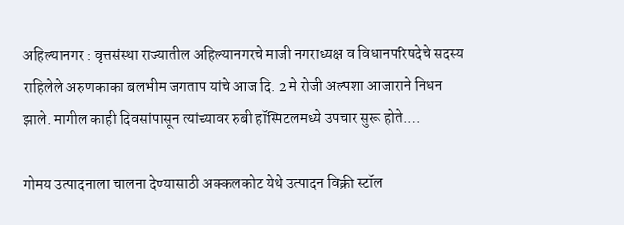अहिल्यानगर : वृत्तसंस्था राज्यातील अहिल्यानगरचे माजी नगराध्यक्ष व विधानपरिषदेचे सदस्य राहिलेले अरुणकाका बलभीम जगताप यांचे आज दि. 2 मे रोजी अल्पशा आजाराने निधन झाले. मागील काही दिवसांपासून त्यांच्यावर रुबी हॉस्पिटलमध्ये उपचार सुरू होते.…

गोमय उत्पादनाला चालना देण्यासाठी अक्कलकोट येथे उत्पादन विक्री स्टॉल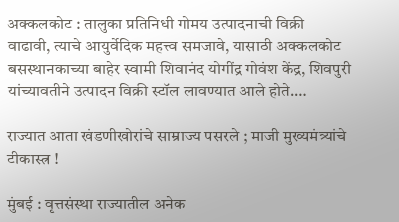अक्कलकोट : तालुका प्रतिनिधी गोमय उत्पादनाची विक्री वाढावी, त्याचे आयुर्वेदिक महत्त्व समजावे, यासाठी अक्कलकोट बसस्थानकाच्या बाहेर स्वामी शिवानंद योगींद्र गोवंश केंद्र, शिवपुरी यांच्यावतीने उत्पादन विक्री स्टॉल लावण्यात आले होते.…

राज्यात आता खंडणीखोरांचे साम्राज्य पसरले ; माजी मुख्यमंत्र्यांचे टीकास्त्र !

मुंबई : वृत्तसंस्था राज्यातील अनेक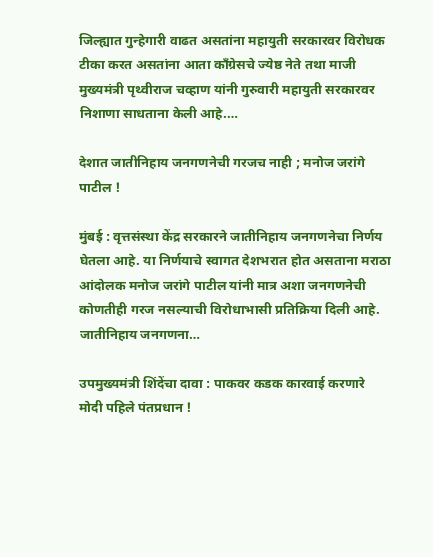जिल्ह्यात गुन्हेगारी वाढत असतांना महायुती सरकारवर विरोधक टीका करत असतांना आता काँग्रेसचे ज्येष्ठ नेते तथा माजी मुख्यमंत्री पृथ्वीराज चव्हाण यांनी गुरुवारी महायुती सरकारवर निशाणा साधताना केली आहे.…

देशात जातीनिहाय जनगणनेची गरजच नाही ; मनोज जरांगे पाटील !

मुंबई : वृत्तसंस्था केंद्र सरकारने जातीनिहाय जनगणनेचा निर्णय घेतला आहे. या निर्णयाचे स्वागत देशभरात होत असताना मराठा आंदोलक मनोज जरांगे पाटील यांनी मात्र अशा जनगणनेची कोणतीही गरज नसल्याची विरोधाभासी प्रतिक्रिया दिली आहे. जातीनिहाय जनगणना…

उपमुख्यमंत्री शिंदेंचा दावा : पाकवर कडक कारवाई करणारे मोदी पहिले पंतप्रधान !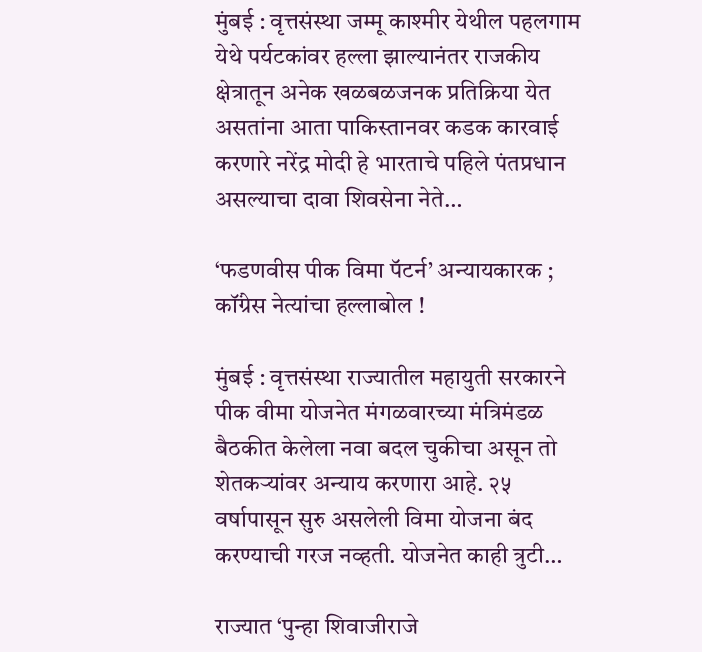मुंबई : वृत्तसंस्था जम्मू काश्मीर येथील पहलगाम येथे पर्यटकांवर हल्ला झाल्यानंतर राजकीय क्षेत्रातून अनेक खळबळजनक प्रतिक्रिया येत असतांना आता पाकिस्तानवर कडक कारवाई करणारे नरेंद्र मोदी हे भारताचे पहिले पंतप्रधान असल्याचा दावा शिवसेना नेते…

‘फडणवीस पीक विमा पॅटर्न’ अन्यायकारक ; कॉंग्रेस नेत्यांचा हल्लाबोल !

मुंबई : वृत्तसंस्था राज्यातील महायुती सरकारने पीक वीमा योजनेत मंगळवारच्या मंत्रिमंडळ बैठकीत केलेला नवा बदल चुकीचा असून तो शेतकऱ्यांवर अन्याय करणारा आहे. २५ वर्षापासून सुरु असलेली विमा योजना बंद करण्याची गरज नव्हती. योजनेत काही त्रुटी…

राज्यात ‘पुन्हा शिवाजीराजे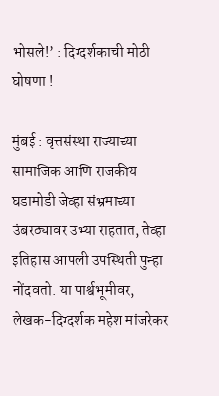भोसले!’ : दिग्दर्शकाची मोठी घोषणा !

मुंबई : वृत्तसंस्था राज्याच्या सामाजिक आणि राजकीय घडामोडी जेव्हा संभ्रमाच्या उंबरठ्यावर उभ्या राहतात, तेव्हा इतिहास आपली उपस्थिती पुन्हा नोंदवतो. या पार्श्वभूमीवर, लेखक-दिग्दर्शक महेश मांजरेकर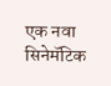एक नवा सिनेमॅटिक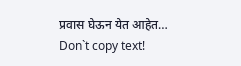प्रवास घेऊन येत आहेत…
Don`t copy text!